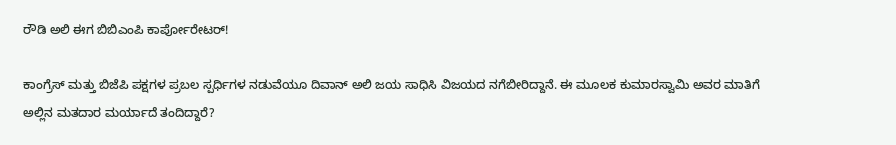ರೌಡಿ ಅಲಿ ಈಗ ಬಿಬಿಎಂಪಿ ಕಾರ್ಪೋರೇಟರ್!

ಕಾಂಗ್ರೆಸ್ ಮತ್ತು ಬಿಜೆಪಿ ಪಕ್ಷಗಳ ಪ್ರಬಲ ಸ್ಪರ್ಧಿಗಳ ನಡುವೆಯೂ ದಿವಾನ್ ಅಲಿ ಜಯ ಸಾಧಿಸಿ ವಿಜಯದ ನಗೆಬೀರಿದ್ದಾನೆ. ಈ ಮೂಲಕ ಕುಮಾರಸ್ವಾಮಿ ಅವರ ಮಾತಿಗೆ ಅಲ್ಲಿನ ಮತದಾರ ಮರ್ಯಾದೆ ತಂದಿದ್ದಾರೆ?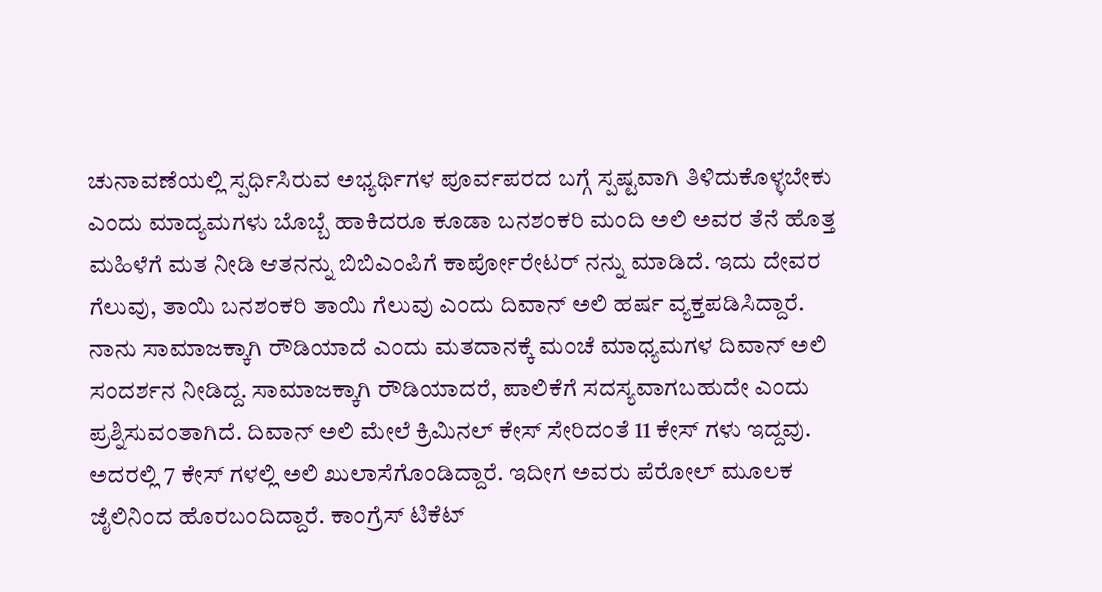ಚುನಾವಣೆಯಲ್ಲಿ ಸ್ಪರ್ಧಿಸಿರುವ ಅಭ್ಯರ್ಥಿಗಳ ಪೂರ್ವಪರದ ಬಗ್ಗೆ ಸ್ಪಷ್ಟವಾಗಿ ತಿಳಿದುಕೊಳ್ಳಬೇಕು ಎಂದು ಮಾದ್ಯಮಗಳು ಬೊಬ್ಬೆ ಹಾಕಿದರೂ ಕೂಡಾ ಬನಶಂಕರಿ ಮಂದಿ ಅಲಿ ಅವರ ತೆನೆ ಹೊತ್ತ ಮಹಿಳೆಗೆ ಮತ ನೀಡಿ ಆತನನ್ನು ಬಿಬಿಎಂಪಿಗೆ ಕಾರ್ಪೋರೇಟರ್ ನನ್ನು ಮಾಡಿದೆ. ಇದು ದೇವರ ಗೆಲುವು, ತಾಯಿ ಬನಶಂಕರಿ ತಾಯಿ ಗೆಲುವು ಎಂದು ದಿವಾನ್ ಅಲಿ ಹರ್ಷ ವ್ಯಕ್ತಪಡಿಸಿದ್ದಾರೆ.
ನಾನು ಸಾಮಾಜಕ್ಕಾಗಿ ರೌಡಿಯಾದೆ ಎಂದು ಮತದಾನಕ್ಕೆ ಮಂಚೆ ಮಾಧ್ಯಮಗಳ ದಿವಾನ್ ಅಲಿ ಸಂದರ್ಶನ ನೀಡಿದ್ದ. ಸಾಮಾಜಕ್ಕಾಗಿ ರೌಡಿಯಾದರೆ, ಪಾಲಿಕೆಗೆ ಸದಸ್ಯವಾಗಬಹುದೇ ಎಂದು ಪ್ರಶ್ನಿಸುವಂತಾಗಿದೆ. ದಿವಾನ್ ಅಲಿ ಮೇಲೆ ಕ್ರಿಮಿನಲ್ ಕೇಸ್ ಸೇರಿದಂತೆ 11 ಕೇಸ್ ಗಳು ಇದ್ದವು. ಅದರಲ್ಲಿ 7 ಕೇಸ್ ಗಳಲ್ಲಿ ಅಲಿ ಖುಲಾಸೆಗೊಂಡಿದ್ದಾರೆ. ಇದೀಗ ಅವರು ಪೆರೋಲ್ ಮೂಲಕ ಜೈಲಿನಿಂದ ಹೊರಬಂದಿದ್ದಾರೆ. ಕಾಂಗ್ರೆಸ್ ಟಿಕೆಟ್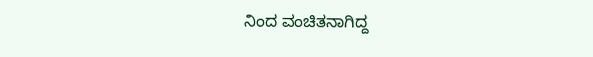ನಿಂದ ವಂಚಿತನಾಗಿದ್ದ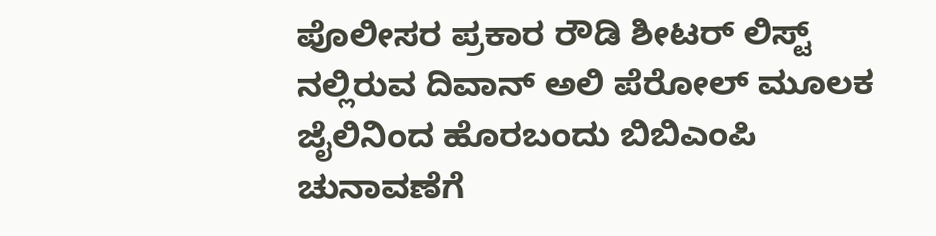ಪೊಲೀಸರ ಪ್ರಕಾರ ರೌಡಿ ಶೀಟರ್ ಲಿಸ್ಟ್ ನಲ್ಲಿರುವ ದಿವಾನ್ ಅಲಿ ಪೆರೋಲ್ ಮೂಲಕ ಜೈಲಿನಿಂದ ಹೊರಬಂದು ಬಿಬಿಎಂಪಿ ಚುನಾವಣೆಗೆ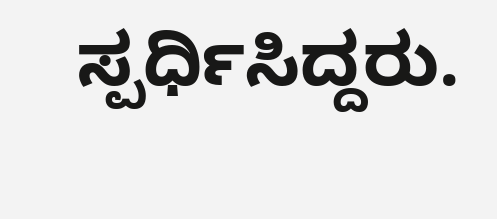ಸ್ಪರ್ಧಿಸಿದ್ದರು.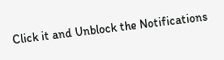Click it and Unblock the Notifications